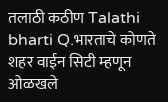तलाठी कठीण Talathi bharti Q.भारताचे कोणते शहर वाईन सिटी म्हणून ओळखले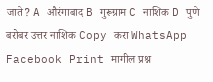जाते? A औरंगाबाद B गुरूग्राम C नाशिक D पुणे बरोबर उत्तर नाशिक Copy करा WhatsApp Facebook Print मागील प्रश्न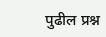पुढील प्रश्न